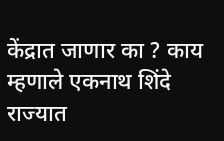केंद्रात जाणार का ? काय म्हणाले एकनाथ शिंदे
राज्यात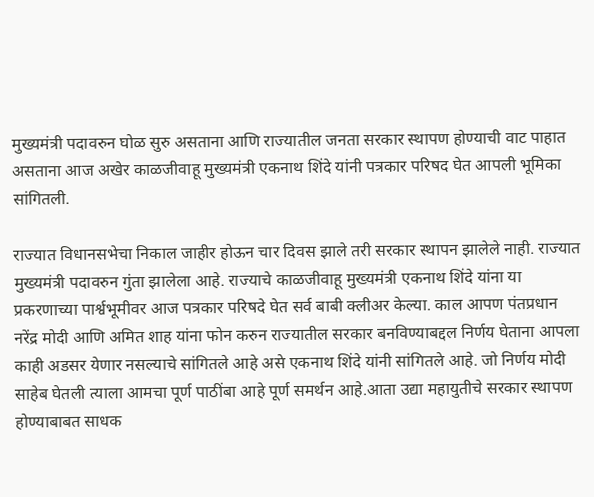मुख्यमंत्री पदावरुन घोळ सुरु असताना आणि राज्यातील जनता सरकार स्थापण होण्याची वाट पाहात असताना आज अखेर काळजीवाहू मुख्यमंत्री एकनाथ शिंदे यांनी पत्रकार परिषद घेत आपली भूमिका सांगितली.

राज्यात विधानसभेचा निकाल जाहीर होऊन चार दिवस झाले तरी सरकार स्थापन झालेले नाही. राज्यात मुख्यमंत्री पदावरुन गुंता झालेला आहे. राज्याचे काळजीवाहू मुख्यमंत्री एकनाथ शिंदे यांना या प्रकरणाच्या पार्श्वभूमीवर आज पत्रकार परिषदे घेत सर्व बाबी क्लीअर केल्या. काल आपण पंतप्रधान नरेंद्र मोदी आणि अमित शाह यांना फोन करुन राज्यातील सरकार बनविण्याबद्दल निर्णय घेताना आपला काही अडसर येणार नसल्याचे सांगितले आहे असे एकनाथ शिंदे यांनी सांगितले आहे. जो निर्णय मोदी साहेब घेतली त्याला आमचा पूर्ण पाठींबा आहे पूर्ण समर्थन आहे.आता उद्या महायुतीचे सरकार स्थापण होण्याबाबत साधक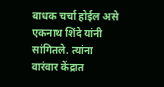बाधक चर्चा होईल असे एकनाथ शिंदे यांनी सांगितले. त्यांना वारंवार केंद्रात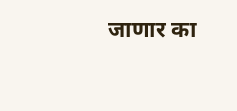जाणार का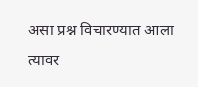असा प्रश्न विचारण्यात आला त्यावर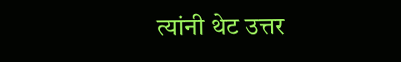त्यांनी थेट उत्तर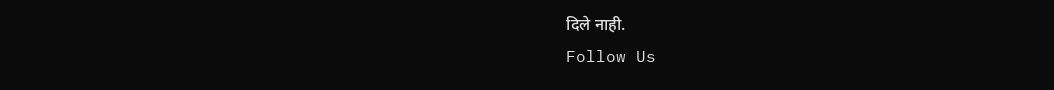दिले नाही.
Follow Us